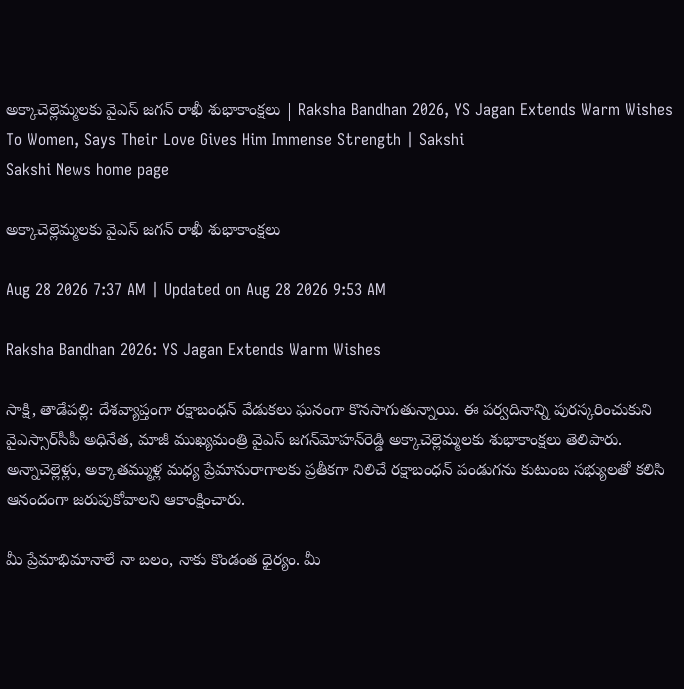అక్కాచెల్లెమ్మలకు వైఎస్ ‌జగన్‌ రాఖీ శుభాకాంక్షలు | Raksha Bandhan 2026, YS Jagan Extends Warm Wishes To Women, Says Their Love Gives Him Immense Strength | Sakshi
Sakshi News home page

అక్కాచెల్లెమ్మలకు వైఎస్ ‌జగన్‌ రాఖీ శుభాకాంక్షలు

Aug 28 2026 7:37 AM | Updated on Aug 28 2026 9:53 AM

Raksha Bandhan 2026: YS Jagan Extends Warm Wishes

సాక్షి, తాడేపల్లి: దేశవ్యాప్తంగా రక్షాబంధన్‌ వేడుకలు ఘనంగా కొనసాగుతున్నాయి. ఈ పర్వదినాన్ని పురస్కరించుకుని వైఎస్సార్‌సీపీ అధినేత, మాజీ ముఖ్యమంత్రి వైఎస్‌ జగన్‌మోహన్‌రెడ్డి అక్కాచెల్లెమ్మలకు శుభాకాంక్షలు తెలిపారు. అన్నాచెల్లెళ్లు, అక్కాతమ్ముళ్ల మధ్య ప్రేమానురాగాలకు ప్రతీకగా నిలిచే రక్షాబంధన్‌ పండుగను కుటుంబ సభ్యులతో కలిసి ఆనందంగా జరుపుకోవాలని ఆకాంక్షించారు.

మీ ప్రేమాభిమానాలే నా బలం, నాకు కొండంత ధైర్యం. మీ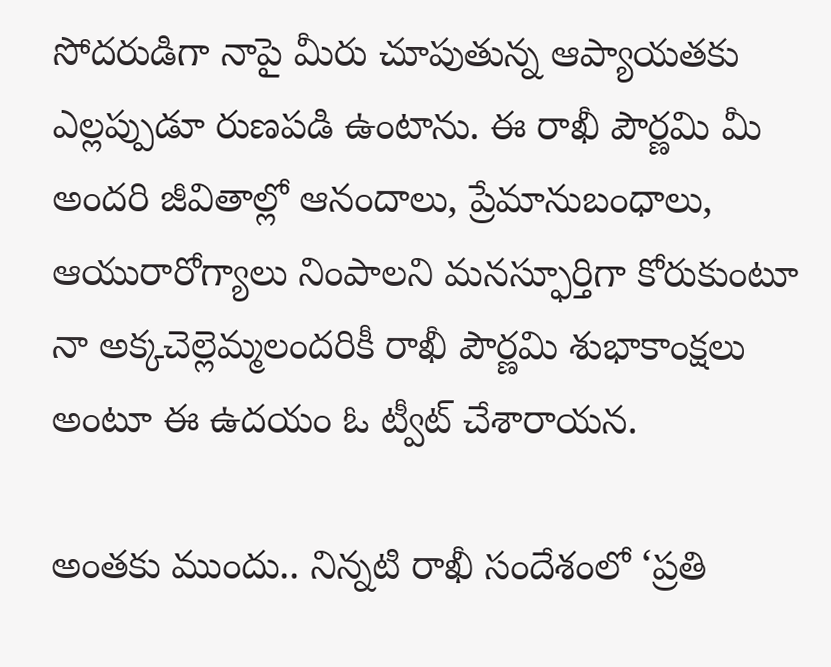సోదరుడిగా నాపై మీరు చూపుతున్న ఆప్యాయ‌త‌కు ఎల్లప్పుడూ రుణపడి ఉంటాను. ఈ రాఖీ పౌర్ణమి మీ అందరి జీవితాల్లో ఆనందాలు, ప్రేమానుబంధాలు, ఆయురారోగ్యాలు నింపాలని మనస్ఫూర్తిగా కోరుకుంటూ నా అక్కచెల్లెమ్మలందరికీ రాఖీ పౌర్ణమి శుభాకాంక్షలు అంటూ ఈ ఉదయం ఓ ట్వీట్‌ చేశారాయన.

అంతకు ముందు.. నిన్నటి రాఖీ సందేశంలో ‘ప్రతి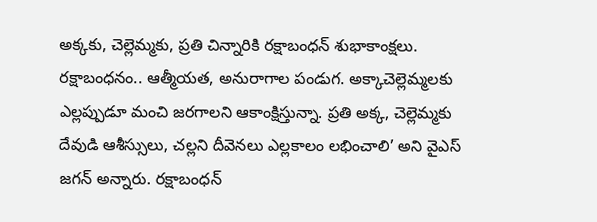అక్కకు, చెల్లెమ్మకు, ప్రతి చిన్నారికి రక్షాబంధన్‌ శుభాకాంక్షలు. రక్షాబంధనం.. ఆత్మీయత, అనురాగాల పండుగ. అక్కాచెల్లెమ్మలకు ఎల్లప్పుడూ మంచి జరగాలని ఆకాంక్షిస్తున్నా. ప్రతి అక్క, చెల్లెమ్మకు దేవుడి ఆశీస్సులు, చల్లని దీవెనలు ఎల్లకాలం లభించాలి’ అని వైఎస్‌ జగన్‌ అన్నారు. రక్షాబంధన్‌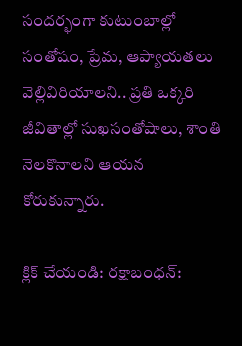సందర్భంగా కుటుంబాల్లో సంతోషం, ప్రేమ, ఆప్యాయతలు వెల్లివిరియాలని.. ప్రతి ఒక్కరి జీవితాల్లో సుఖసంతోషాలు, శాంతి నెలకొనాలని ఆయన కోరుకున్నారు.

క్లిక్‌ చేయండి: రక్షాబంధన్‌: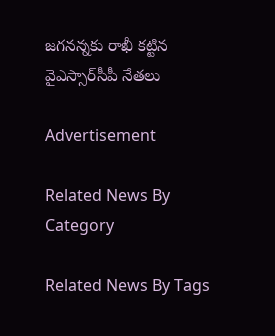జగనన్నకు రాఖీ కట్టిన వైఎస్సార్‌సీపీ నేతలు

Advertisement

Related News By Category

Related News By Tags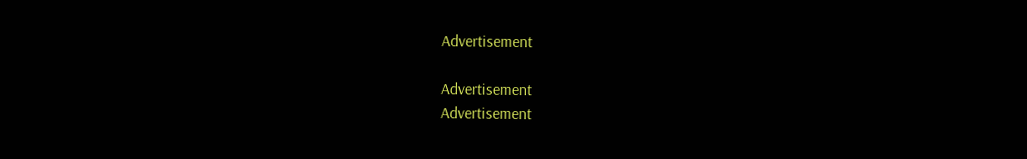Advertisement

Advertisement
Advertisement